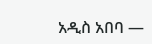አዲስ አበባ —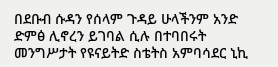በደቡብ ሱዳን የሰላም ጉዳይ ሁላችንም አንድ ድምፅ ሊኖረን ይገባል ሲሉ በተባበሩት መንግሥታት የዩናይትድ ስቴትስ አምባሳደር ኒኪ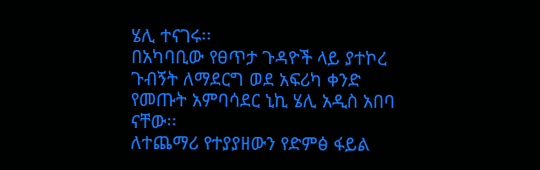ሄሊ ተናገሩ፡፡
በአካባቢው የፀጥታ ጉዳዮች ላይ ያተኮረ ጉብኝት ለማደርግ ወደ አፍሪካ ቀንድ የመጡት አምባሳደር ኒኪ ሄሊ አዲስ አበባ ናቸው፡፡
ለተጨማሪ የተያያዘውን የድምፅ ፋይል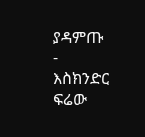ያዳምጡ
-
እስክንድር ፍሬው